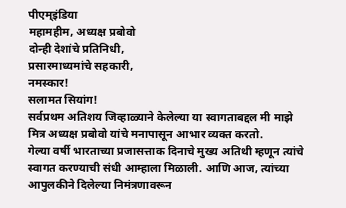पीएम्इंडिया
महामहीम, अध्यक्ष प्रबोवो
दोन्ही देशांचे प्रतिनिधी,
प्रसारमाध्यमांचे सहकारी,
नमस्कार!
सलामत सियांग!
सर्वप्रथम अतिशय जिव्हाळ्याने केलेल्या या स्वागताबद्दल मी माझे मित्र अध्यक्ष प्रबोवो यांचे मनापासून आभार व्यक्त करतो.
गेल्या वर्षी भारताच्या प्रजासत्ताक दिनाचे मुख्य अतिथी म्हणून त्यांचे स्वागत करण्याची संधी आम्हाला मिळाली. आणि आज, त्यांच्या आपुलकीने दिलेल्या निमंत्रणावरून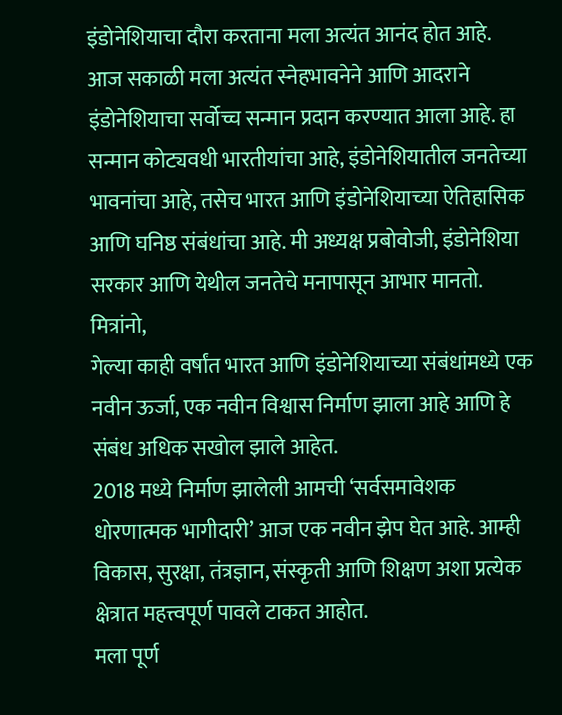इंडोनेशियाचा दौरा करताना मला अत्यंत आनंद होत आहे.
आज सकाळी मला अत्यंत स्नेहभावनेने आणि आदराने इंडोनेशियाचा सर्वोच्च सन्मान प्रदान करण्यात आला आहे. हा सन्मान कोट्यवधी भारतीयांचा आहे, इंडोनेशियातील जनतेच्या भावनांचा आहे, तसेच भारत आणि इंडोनेशियाच्या ऐतिहासिक आणि घनिष्ठ संबंधांचा आहे. मी अध्यक्ष प्रबोवोजी, इंडोनेशिया सरकार आणि येथील जनतेचे मनापासून आभार मानतो.
मित्रांनो,
गेल्या काही वर्षांत भारत आणि इंडोनेशियाच्या संबंधांमध्ये एक नवीन ऊर्जा, एक नवीन विश्वास निर्माण झाला आहे आणि हे संबंध अधिक सखोल झाले आहेत.
2018 मध्ये निर्माण झालेली आमची ‘सर्वसमावेशक धोरणात्मक भागीदारी’ आज एक नवीन झेप घेत आहे. आम्ही विकास, सुरक्षा, तंत्रज्ञान, संस्कृती आणि शिक्षण अशा प्रत्येक क्षेत्रात महत्त्वपूर्ण पावले टाकत आहोत.
मला पूर्ण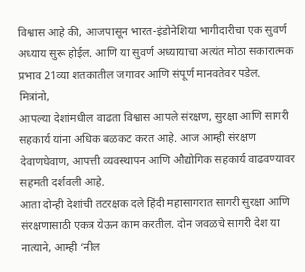विश्वास आहे की, आजपासून भारत-इंडोनेशिया भागीदारीचा एक सुवर्ण अध्याय सुरू होईल. आणि या सुवर्ण अध्यायाचा अत्यंत मोठा सकारात्मक प्रभाव 21व्या शतकातील जगावर आणि संपूर्ण मानवतेवर पडेल.
मित्रांनो,
आपल्या देशांमधील वाढता विश्वास आपले संरक्षण, सुरक्षा आणि सागरी सहकार्य यांना अधिक बळकट करत आहे. आज आम्ही संरक्षण देवाणघेवाण, आपत्ती व्यवस्थापन आणि औद्योगिक सहकार्य वाढवण्यावर सहमती दर्शवली आहे.
आता दोन्ही देशांची तटरक्षक दले हिंदी महासागरात सागरी सुरक्षा आणि संरक्षणासाठी एकत्र येऊन काम करतील. दोन जवळचे सागरी देश या नात्याने, आम्ही ‘नील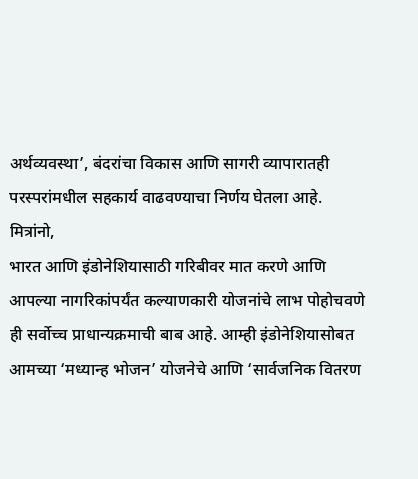अर्थव्यवस्था’, बंदरांचा विकास आणि सागरी व्यापारातही परस्परांमधील सहकार्य वाढवण्याचा निर्णय घेतला आहे.
मित्रांनो,
भारत आणि इंडोनेशियासाठी गरिबीवर मात करणे आणि आपल्या नागरिकांपर्यंत कल्याणकारी योजनांचे लाभ पोहोचवणे ही सर्वोच्च प्राधान्यक्रमाची बाब आहे. आम्ही इंडोनेशियासोबत आमच्या ‘मध्यान्ह भोजन’ योजनेचे आणि ‘सार्वजनिक वितरण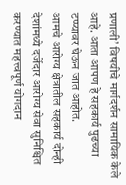प्रणाली’ विषयीचे मार्गदर्शन सामायिक केले आहे. आता आपण हे सहकार्य पुढच्या टप्प्यावर घेऊन जात आहोत.
आमचे आरोग्य क्षेत्रातील सहकार्य दोन्ही देशांमध्ये दर्जेदार आरोग्य सेवा सुनिश्चित करण्यात महत्त्वपूर्ण योगदान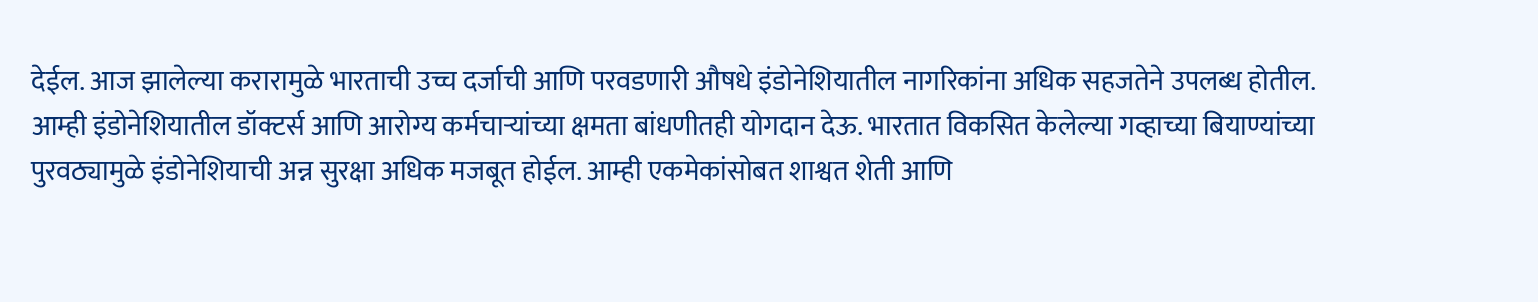देईल. आज झालेल्या करारामुळे भारताची उच्च दर्जाची आणि परवडणारी औषधे इंडोनेशियातील नागरिकांना अधिक सहजतेने उपलब्ध होतील.
आम्ही इंडोनेशियातील डॉक्टर्स आणि आरोग्य कर्मचाऱ्यांच्या क्षमता बांधणीतही योगदान देऊ. भारतात विकसित केलेल्या गव्हाच्या बियाण्यांच्या पुरवठ्यामुळे इंडोनेशियाची अन्न सुरक्षा अधिक मजबूत होईल. आम्ही एकमेकांसोबत शाश्वत शेती आणि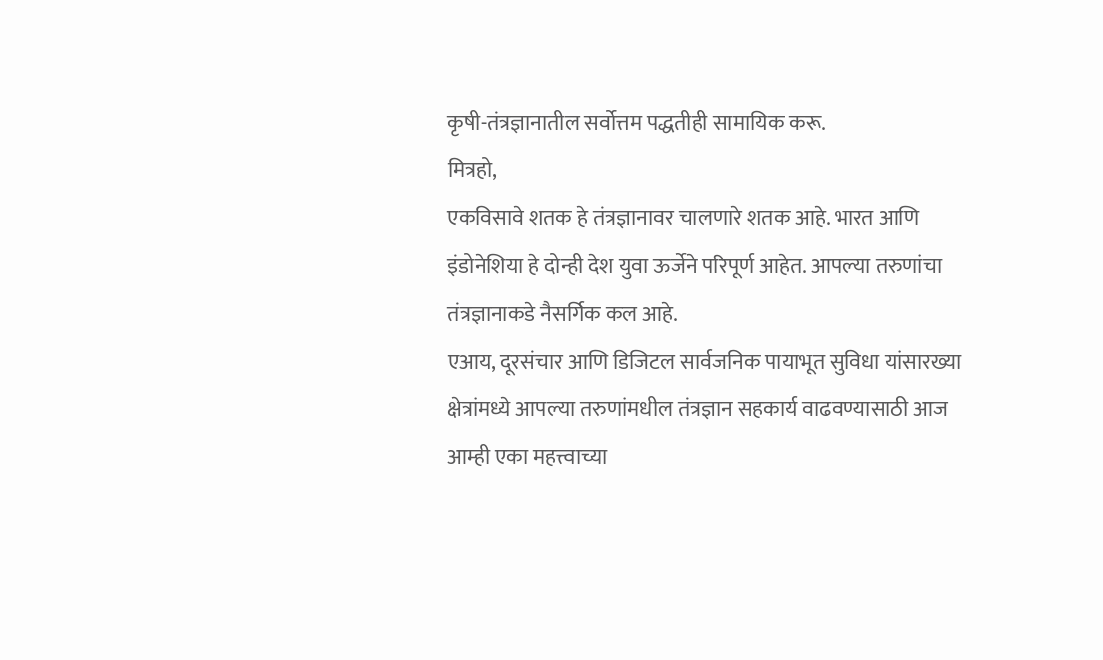कृषी-तंत्रज्ञानातील सर्वोत्तम पद्धतीही सामायिक करू.
मित्रहो,
एकविसावे शतक हे तंत्रज्ञानावर चालणारे शतक आहे. भारत आणि इंडोनेशिया हे दोन्ही देश युवा ऊर्जेने परिपूर्ण आहेत. आपल्या तरुणांचा तंत्रज्ञानाकडे नैसर्गिक कल आहे.
एआय, दूरसंचार आणि डिजिटल सार्वजनिक पायाभूत सुविधा यांसारख्या क्षेत्रांमध्ये आपल्या तरुणांमधील तंत्रज्ञान सहकार्य वाढवण्यासाठी आज आम्ही एका महत्त्वाच्या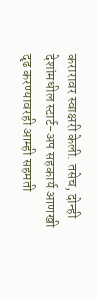करारावर स्वाक्षरी केली. तसेच, दोन्ही देशांमधील स्टार्ट-अप सहकार्य आणखी दृढ करण्यावरही आम्ही सहमती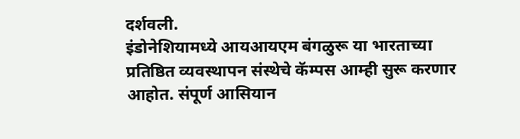दर्शवली.
इंडोनेशियामध्ये आयआयएम बंगळुरू या भारताच्या प्रतिष्ठित व्यवस्थापन संस्थेचे कॅम्पस आम्ही सुरू करणार आहोत. संपूर्ण आसियान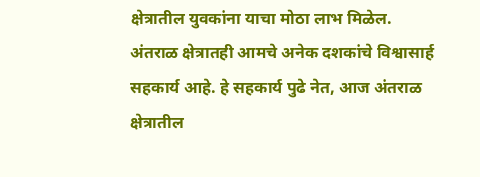क्षेत्रातील युवकांना याचा मोठा लाभ मिळेल.
अंतराळ क्षेत्रातही आमचे अनेक दशकांचे विश्वासार्ह सहकार्य आहे. हे सहकार्य पुढे नेत, आज अंतराळ क्षेत्रातील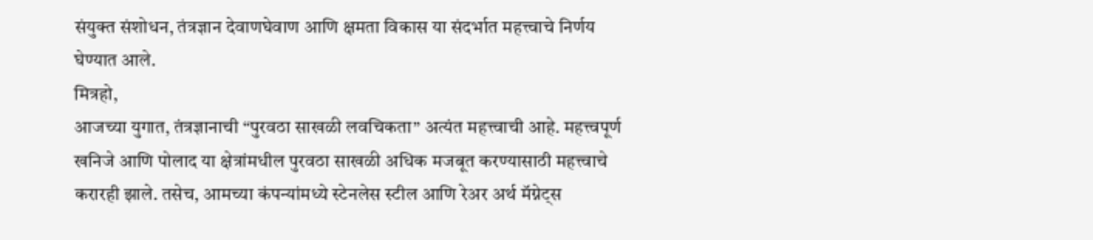संयुक्त संशोधन, तंत्रज्ञान देवाणघेवाण आणि क्षमता विकास या संदर्भात महत्त्वाचे निर्णय घेण्यात आले.
मित्रहो,
आजच्या युगात, तंत्रज्ञानाची “पुरवठा साखळी लवचिकता” अत्यंत महत्त्वाची आहे. महत्त्वपूर्ण खनिजे आणि पोलाद या क्षेत्रांमधील पुरवठा साखळी अधिक मजबूत करण्यासाठी महत्त्वाचे करारही झाले. तसेच, आमच्या कंपन्यांमध्ये स्टेनलेस स्टील आणि रेअर अर्थ मॅग्नेट्स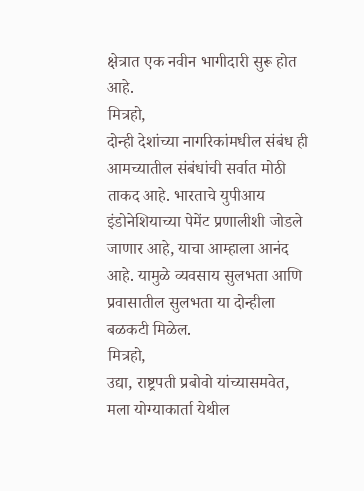क्षेत्रात एक नवीन भागीदारी सुरू होत आहे.
मित्रहो,
दोन्ही देशांच्या नागरिकांमधील संबंध ही आमच्यातील संबंधांची सर्वात मोठी ताकद आहे. भारताचे युपीआय इंडोनेशियाच्या पेमेंट प्रणालीशी जोडले जाणार आहे, याचा आम्हाला आनंद आहे. यामुळे व्यवसाय सुलभता आणि प्रवासातील सुलभता या दोन्हीला बळकटी मिळेल.
मित्रहो,
उद्या, राष्ट्रपती प्रबोवो यांच्यासमवेत, मला योग्याकार्ता येथील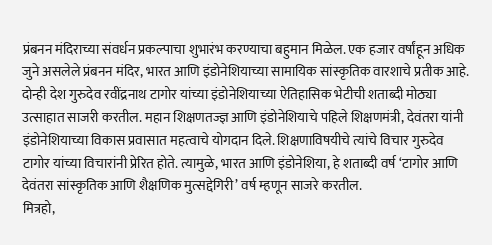प्रंबनन मंदिराच्या संवर्धन प्रकल्पाचा शुभारंभ करण्याचा बहुमान मिळेल. एक हजार वर्षांहून अधिक जुने असलेले प्रंबनन मंदिर, भारत आणि इंडोनेशियाच्या सामायिक सांस्कृतिक वारशाचे प्रतीक आहे.
दोन्ही देश गुरुदेव रवींद्रनाथ टागोर यांच्या इंडोनेशियाच्या ऐतिहासिक भेटीची शताब्दी मोठ्या उत्साहात साजरी करतील. महान शिक्षणतज्ज्ञ आणि इंडोनेशियाचे पहिले शिक्षणमंत्री, देवंतरा यांनी इंडोनेशियाच्या विकास प्रवासात महत्वाचे योगदान दिले. शिक्षणाविषयीचे त्यांचे विचार गुरुदेव टागोर यांच्या विचारांनी प्रेरित होते. त्यामुळे, भारत आणि इंडोनेशिया, हे शताब्दी वर्ष ‘टागोर आणि देवंतरा सांस्कृतिक आणि शैक्षणिक मुत्सद्देगिरी’ वर्ष म्हणून साजरे करतील.
मित्रहो,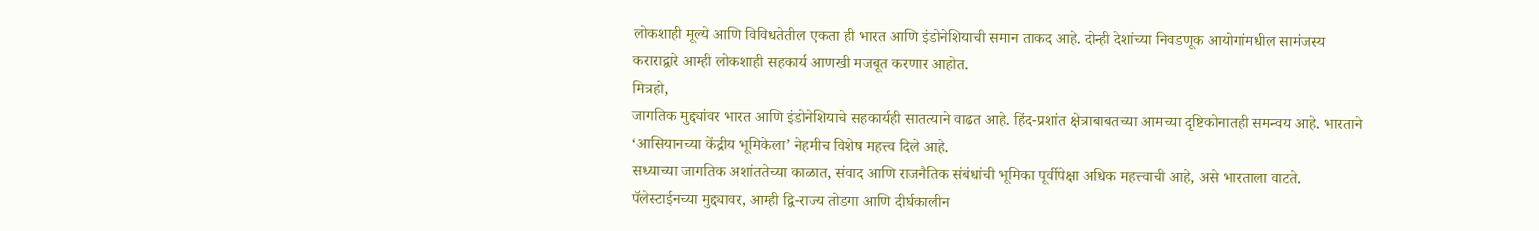लोकशाही मूल्ये आणि विविधतेतील एकता ही भारत आणि इंडोनेशियाची समान ताकद आहे. दोन्ही देशांच्या निवडणूक आयोगांमधील सामंजस्य कराराद्वारे आम्ही लोकशाही सहकार्य आणखी मजबूत करणार आहोत.
मित्रहो,
जागतिक मुद्द्यांवर भारत आणि इंडोनेशियाचे सहकार्यही सातत्याने वाढत आहे. हिंद-प्रशांत क्षेत्राबाबतच्या आमच्या दृष्टिकोनातही समन्वय आहे. भारताने ‘आसियानच्या केंद्रीय भूमिकेला’ नेहमीच विशेष महत्त्व दिले आहे.
सध्याच्या जागतिक अशांततेच्या काळात, संवाद आणि राजनैतिक संबंधांची भूमिका पूर्वीपेक्षा अधिक महत्त्वाची आहे, असे भारताला वाटते. पॅलेस्टाईनच्या मुद्द्यावर, आम्ही द्वि-राज्य तोडगा आणि दीर्घकालीन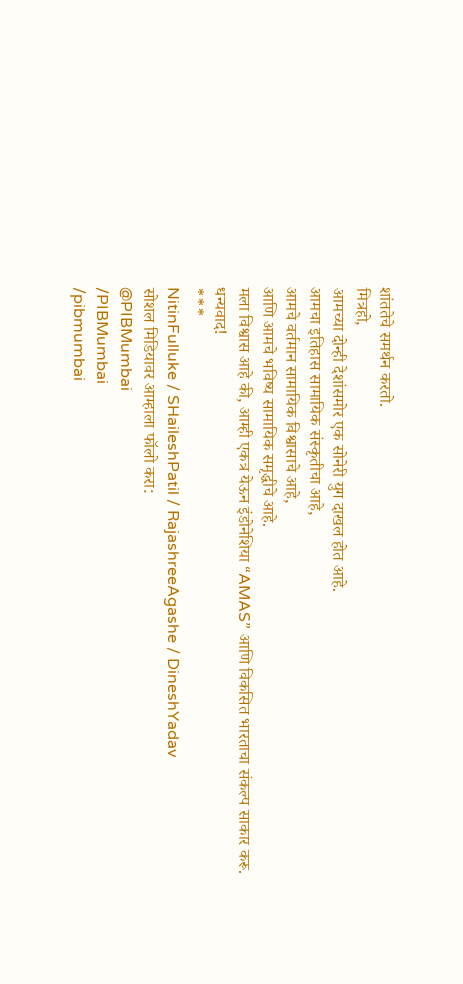शांततेचे समर्थन करतो.
मित्रहो,
आमच्या दोन्ही देशांसमोर एक सोनेरी युग दाखल होत आहे.
आमचा इतिहास सामायिक संस्कृतीचा आहे,
आमचे वर्तमान सामायिक विश्वासाचे आहे,
आणि आमचे भविष्य सामायिक समृद्धीचे आहे.
मला विश्वास आहे की, आम्ही एकत्र येऊन इंडोनेशिया “AMAS” आणि विकसित भारताचा संकल्प साकार करू.
धन्यवाद!
***
NitinFulluke / SHaileshPatil / RajashreeAgashe / DineshYadav
सोशल मिडियावर आम्हाला फॉलो करा:
@PIBMumbai
/PIBMumbai
/pibmumbai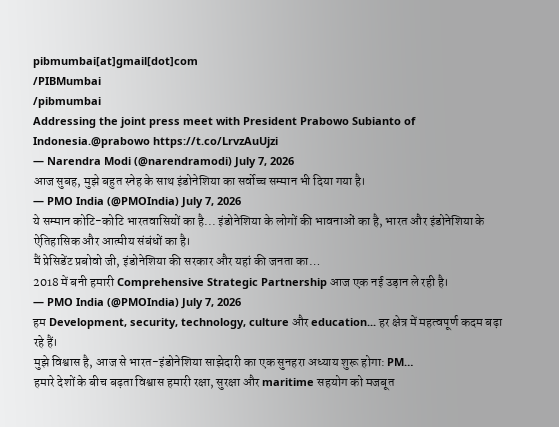pibmumbai[at]gmail[dot]com
/PIBMumbai
/pibmumbai
Addressing the joint press meet with President Prabowo Subianto of Indonesia.@prabowo https://t.co/LrvzAuUjzi
— Narendra Modi (@narendramodi) July 7, 2026
आज सुबह, मुझे बहुत स्नेह के साथ इंडोनेशिया का सर्वोच्च सम्मान भी दिया गया है।
— PMO India (@PMOIndia) July 7, 2026
ये सम्मान कोटि-कोटि भारतवासियों का है... इंडोनेशिया के लोगों की भावनाओं का है, भारत और इंडोनेशिया के ऐतिहासिक और आत्मीय संबंधों का है।
मैं प्रेसिडेंट प्रबोवो जी, इंडोनेशिया की सरकार और यहां की जनता का…
2018 में बनी हमारी Comprehensive Strategic Partnership आज एक नई उड़ान ले रही है।
— PMO India (@PMOIndia) July 7, 2026
हम Development, security, technology, culture और education... हर क्षेत्र में महत्वपूर्ण कदम बढ़ा रहे हैं।
मुझे विश्वास है, आज से भारत-इंडोनेशिया साझेदारी का एक सुनहरा अध्याय शुरू होगा: PM…
हमारे देशों के बीच बढ़ता विश्वास हमारी रक्षा, सुरक्षा और maritime सहयोग को मजबूत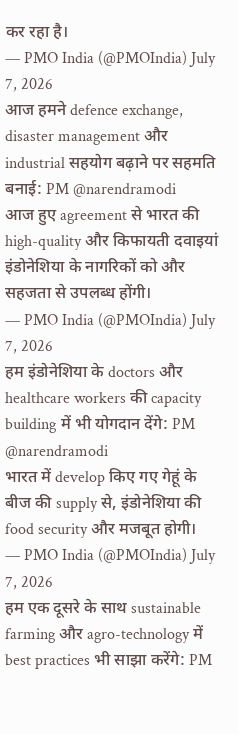कर रहा है।
— PMO India (@PMOIndia) July 7, 2026
आज हमने defence exchange, disaster management और industrial सहयोग बढ़ाने पर सहमति बनाई: PM @narendramodi
आज हुए agreement से भारत की high-quality और किफायती दवाइयां इंडोनेशिया के नागरिकों को और सहजता से उपलब्ध होंगी।
— PMO India (@PMOIndia) July 7, 2026
हम इंडोनेशिया के doctors और healthcare workers की capacity building में भी योगदान देंगे: PM @narendramodi
भारत में develop किए गए गेहूं के बीज की supply से, इंडोनेशिया की food security और मजबूत होगी।
— PMO India (@PMOIndia) July 7, 2026
हम एक दूसरे के साथ sustainable farming और agro-technology में best practices भी साझा करेंगे: PM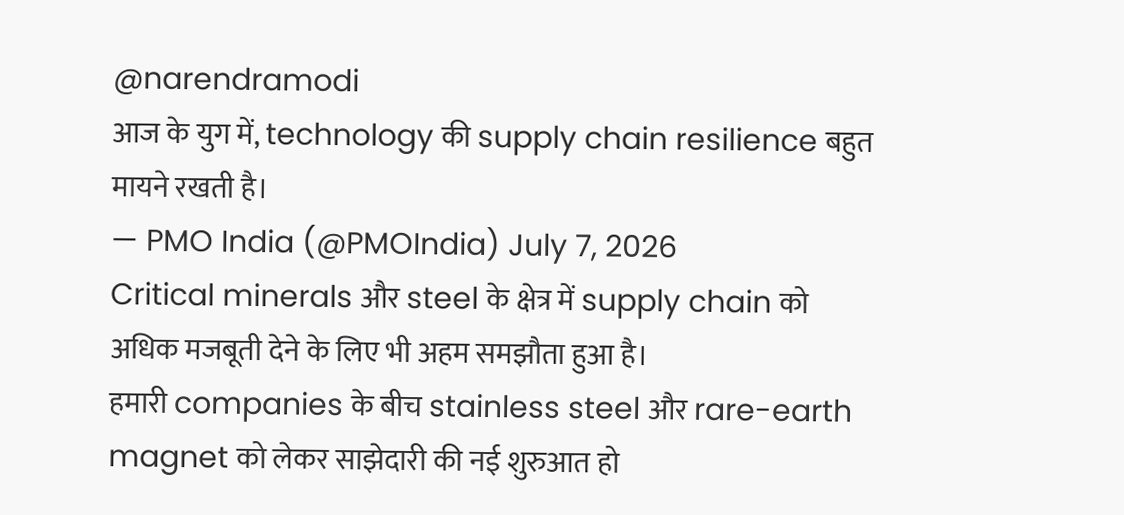@narendramodi
आज के युग में, technology की supply chain resilience बहुत मायने रखती है।
— PMO India (@PMOIndia) July 7, 2026
Critical minerals और steel के क्षेत्र में supply chain को अधिक मजबूती देने के लिए भी अहम समझौता हुआ है।
हमारी companies के बीच stainless steel और rare-earth magnet को लेकर साझेदारी की नई शुरुआत हो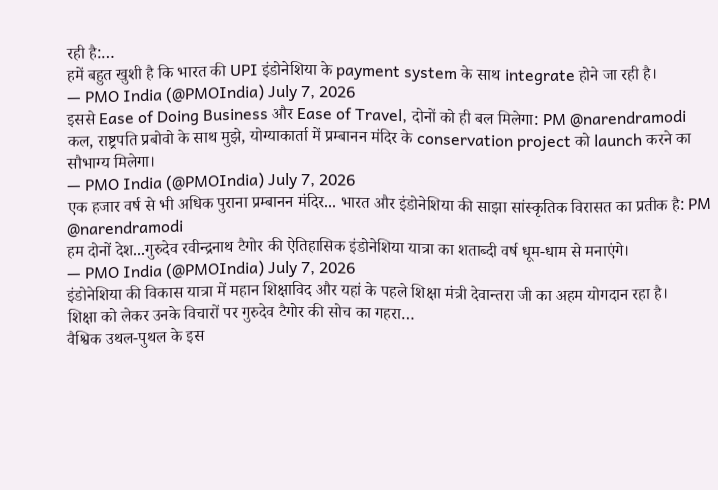रही है:…
हमें बहुत खुशी है कि भारत की UPI इंडोनेशिया के payment system के साथ integrate होने जा रही है।
— PMO India (@PMOIndia) July 7, 2026
इससे Ease of Doing Business और Ease of Travel, दोनों को ही बल मिलेगा: PM @narendramodi
कल, राष्ट्रपति प्रबोवो के साथ मुझे, योग्याकार्ता में प्रम्बानन मंदिर के conservation project को launch करने का सौभाग्य मिलेगा।
— PMO India (@PMOIndia) July 7, 2026
एक हजार वर्ष से भी अधिक पुराना प्रम्बानन मंदिर... भारत और इंडोनेशिया की साझा सांस्कृतिक विरासत का प्रतीक है: PM @narendramodi
हम दोनों देश...गुरुदेव रवीन्द्रनाथ टैगोर की ऐतिहासिक इंडोनेशिया यात्रा का शताब्दी वर्ष धूम-धाम से मनाएंगे।
— PMO India (@PMOIndia) July 7, 2026
इंडोनेशिया की विकास यात्रा में महान शिक्षाविद और यहां के पहले शिक्षा मंत्री देवान्तरा जी का अहम योगदान रहा है।
शिक्षा को लेकर उनके विचारों पर गुरुदेव टैगोर की सोच का गहरा…
वैश्विक उथल-पुथल के इस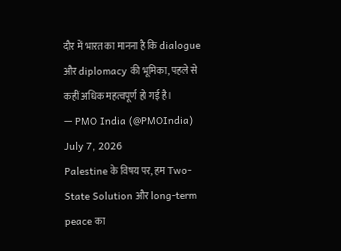दौर में भारत का मानना है कि dialogue और diplomacy की भूमिका, पहले से कहीं अधिक महत्वपूर्ण हो गई है।
— PMO India (@PMOIndia) July 7, 2026
Palestine के विषय पर, हम Two-State Solution और long-term peace का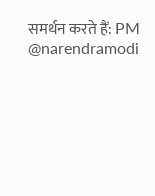समर्थन करते हैं: PM @narendramodi